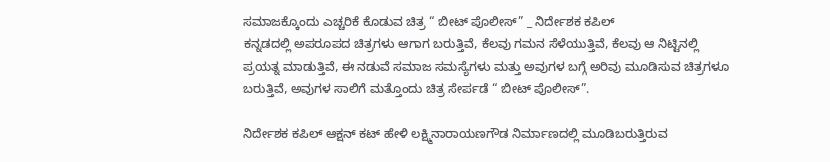ಸಮಾಜಕ್ಕೊಂದು ಎಚ್ಚರಿಕೆ ಕೊಡುವ ಚಿತ್ರ “ ಬೀಟ್ ಪೊಲೀಸ್” _ ನಿರ್ದೇಶಕ ಕಪಿಲ್
ಕನ್ನಡದಲ್ಲಿ ಅಪರೂಪದ ಚಿತ್ರಗಳು ಆಗಾಗ ಬರುತ್ತಿವೆ, ಕೆಲವು ಗಮನ ಸೆಳೆಯುತ್ತಿವೆ, ಕೆಲವು ಆ ನಿಟ್ಟಿನಲ್ಲಿ ಪ್ರಯತ್ನ ಮಾಡುತ್ತಿವೆ, ಈ ನಡುವೆ ಸಮಾಜ ಸಮಸ್ಯೆಗಳು ಮತ್ತು ಅವುಗಳ ಬಗ್ಗೆ ಅರಿವು ಮೂಡಿಸುವ ಚಿತ್ರಗಳೂ ಬರುತ್ತಿವೆ, ಅವುಗಳ ಸಾಲಿಗೆ ಮತ್ತೊಂದು ಚಿತ್ರ ಸೇರ್ಪಡೆ “ ಬೀಟ್ ಪೊಲೀಸ್”.

ನಿರ್ದೇಶಕ ಕಪಿಲ್ ಆಕ್ಷನ್ ಕಟ್ ಹೇಳಿ ಲಕ್ಷ್ಮಿನಾರಾಯಣಗೌಡ ನಿರ್ಮಾಣದಲ್ಲಿ ಮೂಡಿಬರುತ್ತಿರುವ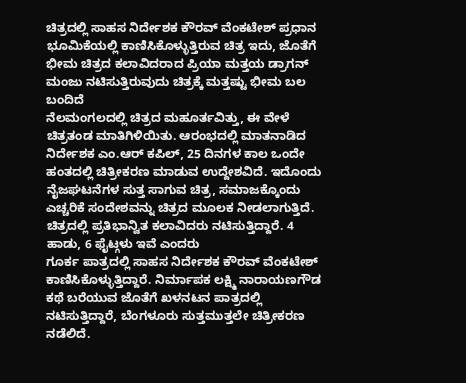ಚಿತ್ರದಲ್ಲಿ ಸಾಹಸ ನಿರ್ದೇಶಕ ಕೌರವ್ ವೆಂಕಟೇಶ್ ಪ್ರಧಾನ ಭೂಮಿಕೆಯಲ್ಲಿ ಕಾಣಿಸಿಕೊಳ್ಳುತ್ತಿರುವ ಚಿತ್ರ ಇದು, ಜೊತೆಗೆ ಭೀಮ ಚಿತ್ರದ ಕಲಾವಿದರಾದ ಪ್ರಿಯಾ ಮತ್ತಯ ಡ್ರಾಗನ್ ಮಂಜು ನಟಿಸುತ್ತಿರುವುದು ಚಿತ್ರಕ್ಕೆ ಮತ್ತಷ್ಟು ಭೀಮ ಬಲ ಬಂದಿದೆ
ನೆಲಮಂಗಲದಲ್ಲಿ ಚಿತ್ರದ ಮಹೂರ್ತವಿತ್ತು, ಈ ವೇಳೆ ಚಿತ್ರತಂಡ ಮಾತಿಗಿಳಿಯಿತು. ಆರಂಭದಲ್ಲಿ ಮಾತನಾಡಿದ ನಿರ್ದೇಶಕ ಎಂ.ಆರ್ ಕಪಿಲ್, 25 ದಿನಗಳ ಕಾಲ ಒಂದೇ ಹಂತದಲ್ಲಿ ಚಿತ್ರೀಕರಣ ಮಾಡುವ ಉದ್ದೇಶವಿದೆ. ಇದೊಂದು ನೈಜಘಟನೆಗಳ ಸುತ್ತ ಸಾಗುವ ಚಿತ್ರ, ಸಮಾಜಕ್ಕೊಂದು ಎಚ್ಚರಿಕೆ ಸಂದೇಶವನ್ನು ಚಿತ್ರದ ಮೂಲಕ ನೀಡಲಾಗುತ್ತಿದೆ. ಚಿತ್ರದಲ್ಲಿ ಪ್ರತಿಭಾನ್ವಿತ ಕಲಾವಿದರು ನಟಿಸುತ್ತಿದ್ದಾರೆ. 4 ಹಾಡು, 6 ಫೈಟ್ಗಳು ಇವೆ ಎಂದರು
ಗೂರ್ಕ ಪಾತ್ರದಲ್ಲಿ ಸಾಹಸ ನಿರ್ದೇಶಕ ಕೌರವ್ ವೆಂಕಟೇಶ್ ಕಾಣಿಸಿಕೊಳ್ಳುತ್ತಿದ್ದಾರೆ. ನಿರ್ಮಾಪಕ ಲಕ್ಷ್ಮಿ ನಾರಾಯಣಗೌಡ ಕಥೆ ಬರೆಯುವ ಜೊತೆಗೆ ಖಳನಟನ ಪಾತ್ರದಲ್ಲಿ ನಟಿಸುತ್ತಿದ್ದಾರೆ, ಬೆಂಗಳೂರು ಸುತ್ತಮುತ್ತಲೇ ಚಿತ್ರೀಕರಣ ನಡೆಲಿದೆ.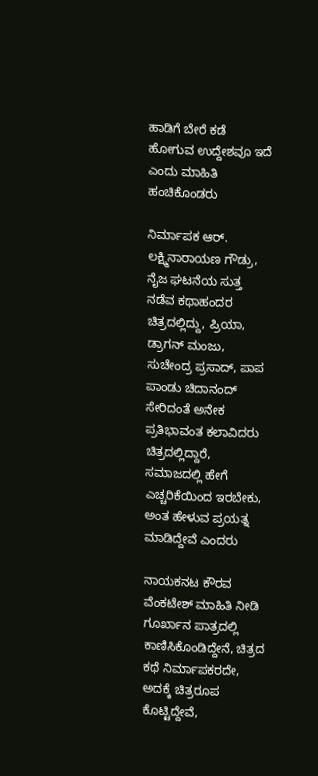ಹಾಡಿಗೆ ಬೇರೆ ಕಡೆ ಹೋಗುವ ಉದ್ದೇಶವೂ ಇದೆ ಎಂದು ಮಾಹಿತಿ ಹಂಚಿಕೊಂಡರು

ನಿರ್ಮಾಪಕ ಆರ್. ಲಕ್ಷ್ಮಿನಾರಾಯಣ ಗೌಡ್ರು, ನೈಜ ಘಟನೆಯ ಸುತ್ತ ನಡೆವ ಕಥಾಹಂದರ ಚಿತ್ರದಲ್ಲಿದ್ದು, ಪ್ರಿಯಾ, ಡ್ರಾಗನ್ ಮಂಜು, ಸುಚೇಂದ್ರ ಪ್ರಸಾದ್, ಪಾಪ ಪಾಂಡು ಚಿದಾನಂದ್ ಸೇರಿದಂತೆ ಅನೇಕ ಪ್ರತಿಭಾವಂತ ಕಲಾವಿದರು ಚಿತ್ರದಲ್ಲಿದ್ದಾರೆ, ಸಮಾಜದಲ್ಲಿ ಹೇಗೆ ಎಚ್ಚರಿಕೆಯಿಂದ ಇರಬೇಕು, ಅಂತ ಹೇಳುವ ಪ್ರಯತ್ನ ಮಾಡಿದ್ದೇವೆ ಎಂದರು

ನಾಯಕನಟ ಕೌರವ ವೆಂಕಟೇಶ್ ಮಾಹಿತಿ ನೀಡಿ ಗೂರ್ಖಾನ ಪಾತ್ರದಲ್ಲಿ ಕಾಣಿಸಿಕೊಂಡಿದ್ದೇನೆ, ಚಿತ್ರದ ಕಥೆ ನಿರ್ಮಾಪಕರದೇ, ಅದಕ್ಕೆ ಚಿತ್ರರೂಪ ಕೊಟ್ಟಿದ್ದೇವೆ,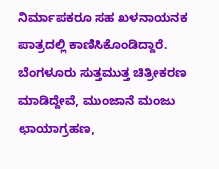ನಿರ್ಮಾಪಕರೂ ಸಹ ಖಳನಾಯನಕ ಪಾತ್ರದಲ್ಲಿ ಕಾಣಿಸಿಕೊಂಡಿದ್ದಾರೆ. ಬೆಂಗಳೂರು ಸುತ್ತಮುತ್ತ ಚಿತ್ರೀಕರಣ ಮಾಡಿದ್ದೇವೆ, ಮುಂಜಾನೆ ಮಂಜು ಛಾಯಾಗ್ರಹಣ,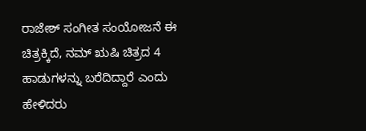ರಾಜೇಶ್ ಸಂಗೀತ ಸಂಯೋಜನೆ ಈ ಚಿತ್ರಕ್ಕಿದೆ, ನಮ್ ಋಷಿ ಚಿತ್ರದ 4 ಹಾಡುಗಳನ್ನು ಬರೆದಿದ್ದಾರೆ ಎಂದು ಹೇಳಿದರು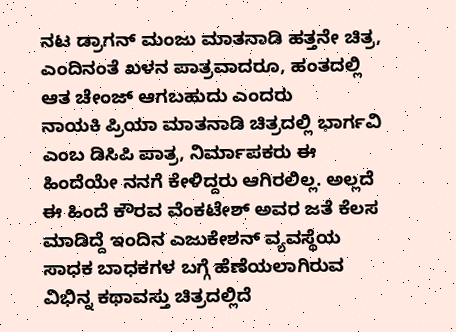ನಟ ಡ್ರಾಗನ್ ಮಂಜು ಮಾತನಾಡಿ ಹತ್ತನೇ ಚಿತ್ರ, ಎಂದಿನಂತೆ ಖಳನ ಪಾತ್ರವಾದರೂ, ಹಂತದಲ್ಲಿ ಆತ ಚೇಂಜ್ ಆಗಬಹುದು ಎಂದರು
ನಾಯಕಿ ಪ್ರಿಯಾ ಮಾತನಾಡಿ ಚಿತ್ರದಲ್ಲಿ ಭಾರ್ಗವಿ ಎಂಬ ಡಿಸಿಪಿ ಪಾತ್ರ, ನಿರ್ಮಾಪಕರು ಈ ಹಿಂದೆಯೇ ನನಗೆ ಕೇಳಿದ್ದರು ಆಗಿರಲಿಲ್ಲ. ಅಲ್ಲದೆ ಈ ಹಿಂದೆ ಕೌರವ ವೆಂಕಟೇಶ್ ಅವರ ಜತೆ ಕೆಲಸ ಮಾಡಿದ್ದೆ ಇಂದಿನ ಎಜುಕೇಶನ್ ವ್ಯವಸ್ಥೆಯ ಸಾಧಕ ಬಾಧಕಗಳ ಬಗ್ಗೆ ಹೆಣೆಯಲಾಗಿರುವ ವಿಭಿನ್ನ ಕಥಾವಸ್ತು ಚಿತ್ರದಲ್ಲಿದೆ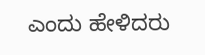ಎಂದು ಹೇಳಿದರು